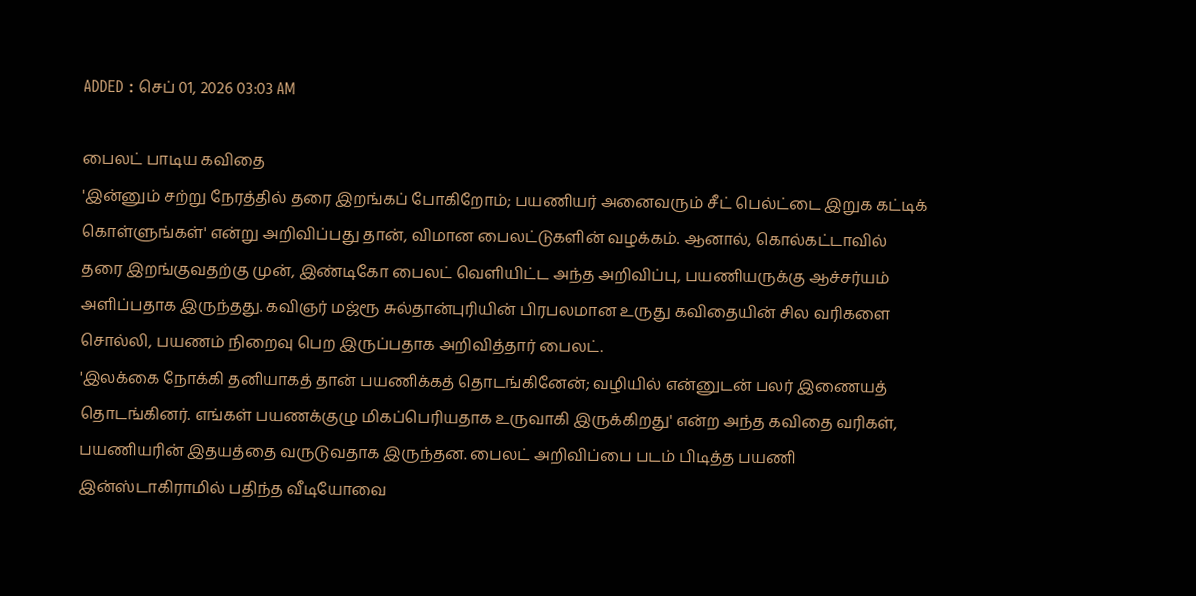ADDED : செப் 01, 2026 03:03 AM

பைலட் பாடிய கவிதை
'இன்னும் சற்று நேரத்தில் தரை இறங்கப் போகிறோம்; பயணியர் அனைவரும் சீட் பெல்ட்டை இறுக கட்டிக் கொள்ளுங்கள்' என்று அறிவிப்பது தான், விமான பைலட்டுகளின் வழக்கம். ஆனால், கொல்கட்டாவில் தரை இறங்குவதற்கு முன், இண்டிகோ பைலட் வெளியிட்ட அந்த அறிவிப்பு, பயணியருக்கு ஆச்சர்யம் அளிப்பதாக இருந்தது. கவிஞர் மஜ்ரூ சுல்தான்புரியின் பிரபலமான உருது கவிதையின் சில வரிகளை சொல்லி, பயணம் நிறைவு பெற இருப்பதாக அறிவித்தார் பைலட்.
'இலக்கை நோக்கி தனியாகத் தான் பயணிக்கத் தொடங்கினேன்; வழியில் என்னுடன் பலர் இணையத் தொடங்கினர். எங்கள் பயணக்குழு மிகப்பெரியதாக உருவாகி இருக்கிறது' என்ற அந்த கவிதை வரிகள், பயணியரின் இதயத்தை வருடுவதாக இருந்தன. பைலட் அறிவிப்பை படம் பிடித்த பயணி இன்ஸ்டாகிராமில் பதிந்த வீடியோவை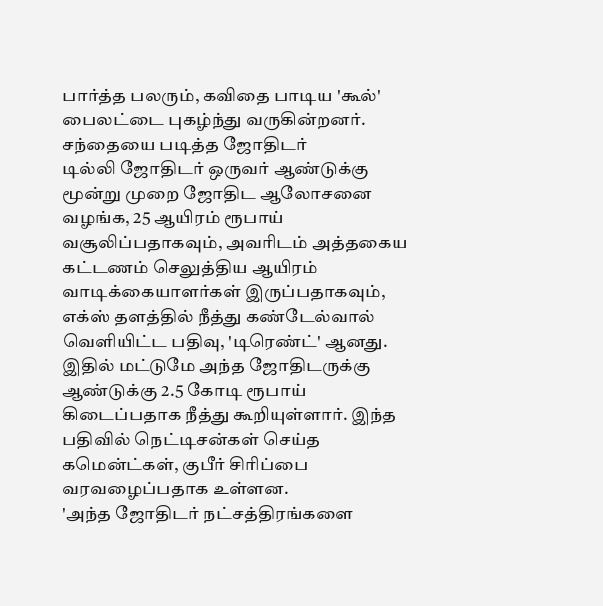பார்த்த பலரும், கவிதை பாடிய 'கூல்' பைலட்டை புகழ்ந்து வருகின்றனர்.
சந்தையை படித்த ஜோதிடர்
டில்லி ஜோதிடர் ஒருவர் ஆண்டுக்கு மூன்று முறை ஜோதிட ஆலோசனை வழங்க, 25 ஆயிரம் ரூபாய் வசூலிப்பதாகவும், அவரிடம் அத்தகைய கட்டணம் செலுத்திய ஆயிரம் வாடிக்கையாளர்கள் இருப்பதாகவும், எக்ஸ் தளத்தில் நீத்து கண்டேல்வால் வெளியிட்ட பதிவு, 'டிரெண்ட்' ஆனது. இதில் மட்டுமே அந்த ஜோதிடருக்கு ஆண்டுக்கு 2.5 கோடி ரூபாய் கிடைப்பதாக நீத்து கூறியுள்ளார். இந்த பதிவில் நெட்டிசன்கள் செய்த கமென்ட்கள், குபீர் சிரிப்பை வரவழைப்பதாக உள்ளன.
'அந்த ஜோதிடர் நட்சத்திரங்களை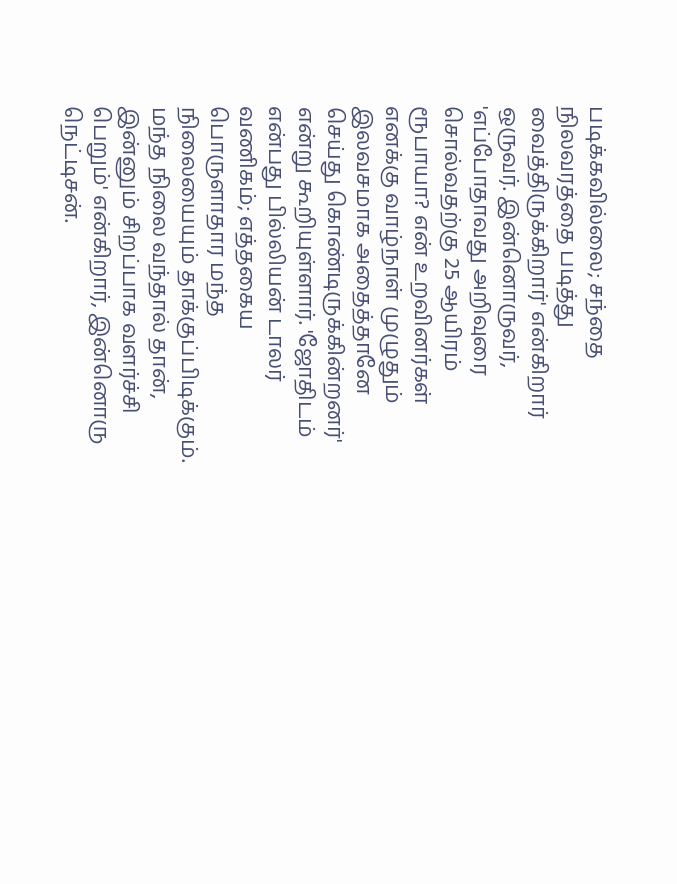படிக்கவில்லை; சந்தை நிலவரத்தை படித்து வைத்திருக்கிறார்' என்கிறார் ஒருவர். இன்னொருவர், 'எப்போதாவது அறிவுரை சொல்வதற்கு 25 ஆயிரம் ரூபாயா? என் உறவினர்கள் எனக்கு வாழ்நாள் முழுதும் இலவசமாக அதைத்தானே செய்து கொண்டிருக்கின்றனர்' என்று கூறியுள்ளார். 'ஜோதிடம் என்பது பில்லியன் டாலர் வணிகம்; எத்தகைய பொருளாதார மந்த நிலையையும் தாக்குப்பிடிக்கும். மந்த நிலை வந்தால் தான், இன்னும் சிறப்பாக வளர்ச்சி பெறும்' என்கிறார், இன்னொரு நெட்டிசன்.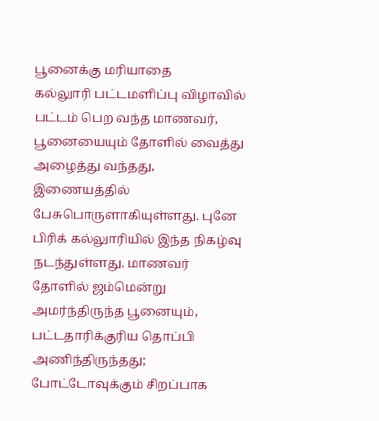பூனைக்கு மரியாதை
கல்லுாரி பட்டமளிப்பு விழாவில் பட்டம் பெற வந்த மாணவர், பூனையையும் தோளில் வைத்து அழைத்து வந்தது, இணையத்தில் பேசுபொருளாகியுள்ளது. புனே பிரிக் கல்லுாரியில் இந்த நிகழ்வு நடந்துள்ளது. மாணவர் தோளில் ஜம்மென்று அமர்ந்திருந்த பூனையும், பட்டதாரிக்குரிய தொப்பி அணிந்திருந்தது; போட்டோவுக்கும் சிறப்பாக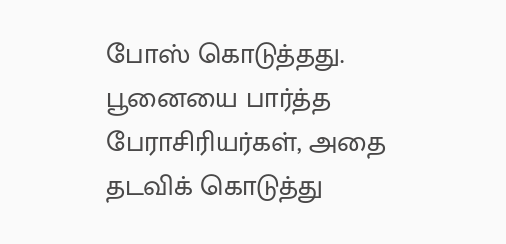போஸ் கொடுத்தது.
பூனையை பார்த்த பேராசிரியர்கள், அதை தடவிக் கொடுத்து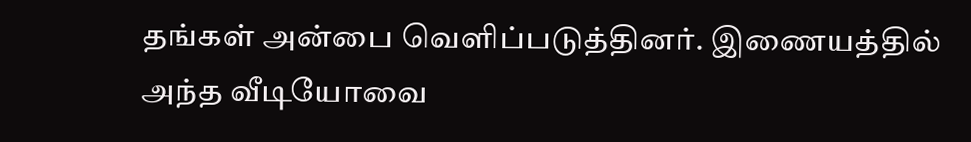தங்கள் அன்பை வெளிப்படுத்தினர். இணையத்தில் அந்த வீடியோவை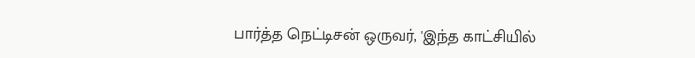பார்த்த நெட்டிசன் ஒருவர், 'இந்த காட்சியில்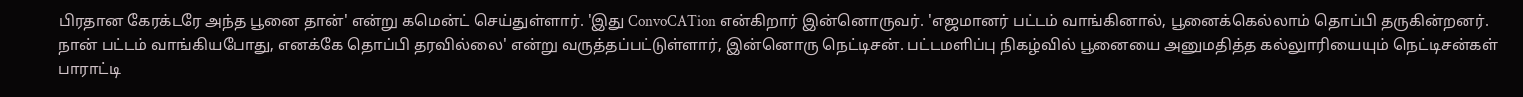பிரதான கேரக்டரே அந்த பூனை தான்' என்று கமென்ட் செய்துள்ளார். 'இது ConvoCATion என்கிறார் இன்னொருவர். 'எஜமானர் பட்டம் வாங்கினால், பூனைக்கெல்லாம் தொப்பி தருகின்றனர். நான் பட்டம் வாங்கியபோது, எனக்கே தொப்பி தரவில்லை' என்று வருத்தப்பட்டுள்ளார், இன்னொரு நெட்டிசன். பட்டமளிப்பு நிகழ்வில் பூனையை அனுமதித்த கல்லுாரியையும் நெட்டிசன்கள் பாராட்டி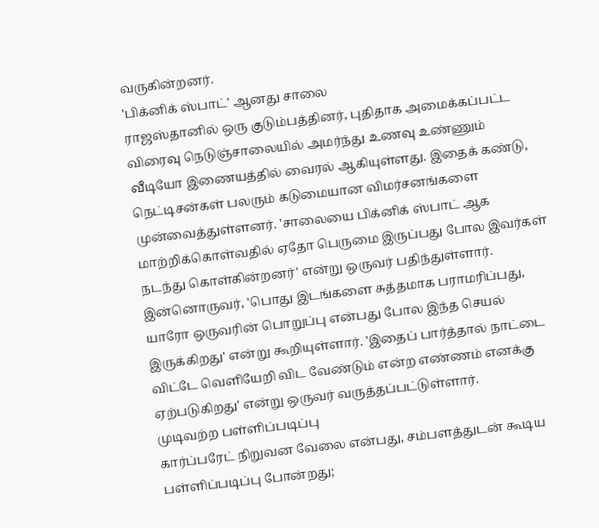வருகின்றனர்.
'பிக்னிக் ஸ்பாட்' ஆனது சாலை
ராஜஸ்தானில் ஒரு குடும்பத்தினர், புதிதாக அமைக்கப்பட்ட விரைவு நெடுஞ்சாலையில் அமர்ந்து உணவு உண்ணும் வீடியோ இணையத்தில் வைரல் ஆகியுள்ளது. இதைக் கண்டு, நெட்டிசன்கள் பலரும் கடுமையான விமர்சனங்களை முன்வைத்துள்ளனர். 'சாலையை பிக்னிக் ஸ்பாட் ஆக மாற்றிக்கொள்வதில் ஏதோ பெருமை இருப்பது போல இவர்கள் நடந்து கொள்கின்றனர்' என்று ஒருவர் பதிந்துள்ளார். இன்னொருவர், 'பொது இடங்களை சுத்தமாக பராமரிப்பது, யாரோ ஒருவரின் பொறுப்பு என்பது போல இந்த செயல் இருக்கிறது' என்று கூறியுள்ளார். 'இதைப் பார்த்தால் நாட்டை விட்டே வெளியேறி விட வேண்டும் என்ற எண்ணம் எனக்கு ஏற்படுகிறது' என்று ஒருவர் வருத்தப்பட்டுள்ளார்.
முடிவற்ற பள்ளிப்படிப்பு
கார்ப்பரேட் நிறுவன வேலை என்பது, சம்பளத்துடன் கூடிய பள்ளிப்படிப்பு போன்றது;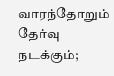வாரந்தோறும் தேர்வு நடக்கும்;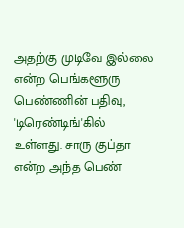அதற்கு முடிவே இல்லை என்ற பெங்களூரு பெண்ணின் பதிவு, 'டிரெண்டிங்'கில் உள்ளது. சாரு குப்தா என்ற அந்த பெண்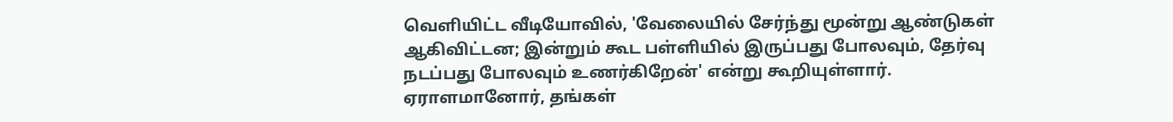வெளியிட்ட வீடியோவில், 'வேலையில் சேர்ந்து மூன்று ஆண்டுகள் ஆகிவிட்டன; இன்றும் கூட பள்ளியில் இருப்பது போலவும், தேர்வு நடப்பது போலவும் உணர்கிறேன்' என்று கூறியுள்ளார். ஏராளமானோர், தங்கள்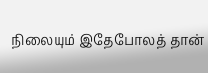நிலையும் இதேபோலத் தான்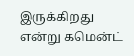இருக்கிறது என்று கமென்ட்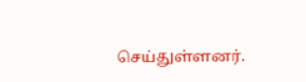செய்துள்ளனர்.